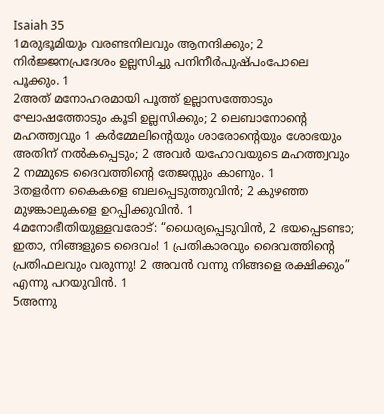Isaiah 35
1മരുഭൂമിയും വരണ്ടനിലവും ആനന്ദിക്കും; 2 നിർജ്ജനപ്രദേശം ഉല്ലസിച്ചു പനിനീർപുഷ്പംപോലെ പൂക്കും. 1
2അത് മനോഹരമായി പൂത്ത് ഉല്ലാസത്തോടും ഘോഷത്തോടും കൂടി ഉല്ലസിക്കും; 2 ലെബാനോന്റെ മഹത്ത്വവും 1 കർമ്മേലിന്റെയും ശാരോന്റെയും ശോഭയും അതിന് നൽകപ്പെടും; 2 അവർ യഹോവയുടെ മഹത്ത്വവും 2 നമ്മുടെ ദൈവത്തിന്റെ തേജസ്സും കാണും. 1
3തളർന്ന കൈകളെ ബലപ്പെടുത്തുവിൻ; 2 കുഴഞ്ഞ മുഴങ്കാലുകളെ ഉറപ്പിക്കുവിൻ. 1
4മനോഭീതിയുള്ളവരോട്: “ധൈര്യപ്പെടുവിൻ, 2 ഭയപ്പെടണ്ടാ; ഇതാ, നിങ്ങളുടെ ദൈവം! 1 പ്രതികാരവും ദൈവത്തിന്റെ പ്രതിഫലവും വരുന്നു! 2 അവൻ വന്നു നിങ്ങളെ രക്ഷിക്കും” എന്നു പറയുവിൻ. 1
5അന്നു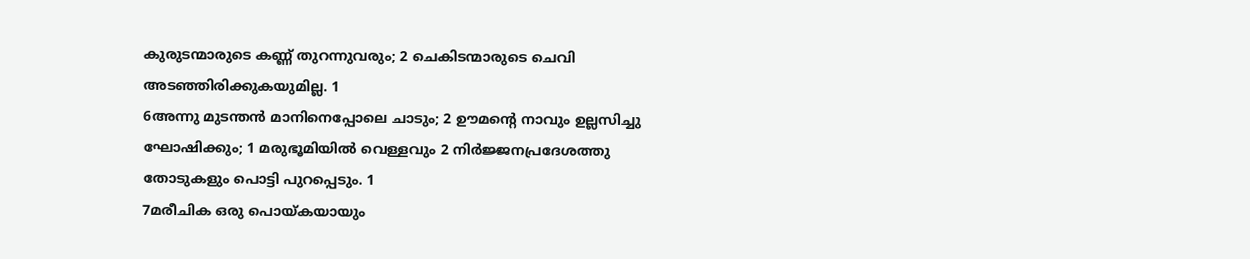കുരുടന്മാരുടെ കണ്ണ് തുറന്നുവരും; 2 ചെകിടന്മാരുടെ ചെവി അടഞ്ഞിരിക്കുകയുമില്ല. 1
6അന്നു മുടന്തൻ മാനിനെപ്പോലെ ചാടും; 2 ഊമന്റെ നാവും ഉല്ലസിച്ചു ഘോഷിക്കും; 1 മരുഭൂമിയിൽ വെള്ളവും 2 നിർജ്ജനപ്രദേശത്തു തോടുകളും പൊട്ടി പുറപ്പെടും. 1
7മരീചിക ഒരു പൊയ്കയായും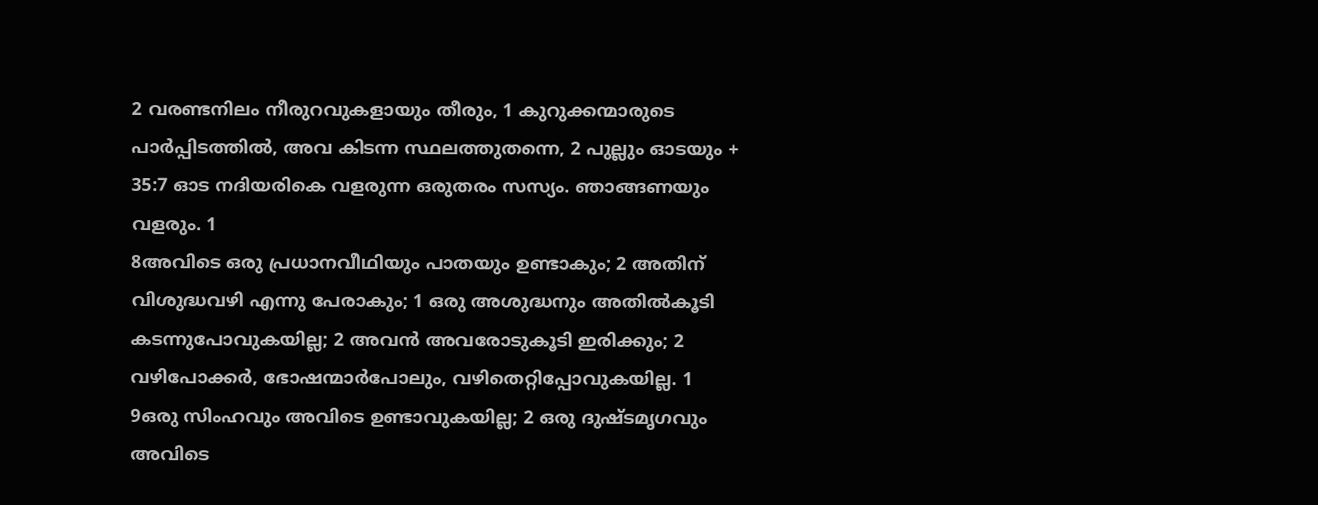2 വരണ്ടനിലം നീരുറവുകളായും തീരും, 1 കുറുക്കന്മാരുടെ പാർപ്പിടത്തിൽ, അവ കിടന്ന സ്ഥലത്തുതന്നെ, 2 പുല്ലും ഓടയും + 35:7 ഓട നദിയരികെ വളരുന്ന ഒരുതരം സസ്യം. ഞാങ്ങണയും വളരും. 1
8അവിടെ ഒരു പ്രധാനവീഥിയും പാതയും ഉണ്ടാകും; 2 അതിന് വിശുദ്ധവഴി എന്നു പേരാകും; 1 ഒരു അശുദ്ധനും അതിൽകൂടി കടന്നുപോവുകയില്ല; 2 അവൻ അവരോടുകൂടി ഇരിക്കും; 2 വഴിപോക്കർ, ഭോഷന്മാർപോലും, വഴിതെറ്റിപ്പോവുകയില്ല. 1
9ഒരു സിംഹവും അവിടെ ഉണ്ടാവുകയില്ല; 2 ഒരു ദുഷ്ടമൃഗവും അവിടെ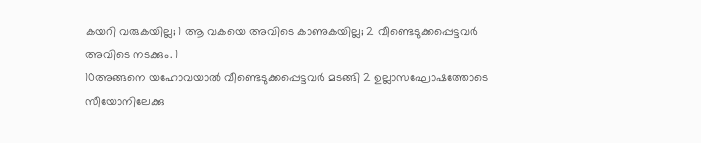കയറി വരുകയില്ല; 1 ആ വകയെ അവിടെ കാണുകയില്ല; 2 വീണ്ടെടുക്കപ്പെട്ടവർ അവിടെ നടക്കും. 1
10അങ്ങനെ യഹോവയാൽ വീണ്ടെടുക്കപ്പെട്ടവർ മടങ്ങി 2 ഉല്ലാസഘോഷത്തോടെ സീയോനിലേക്കു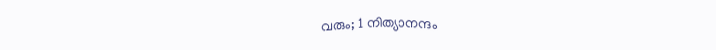വരും; 1 നിത്യാനന്ദം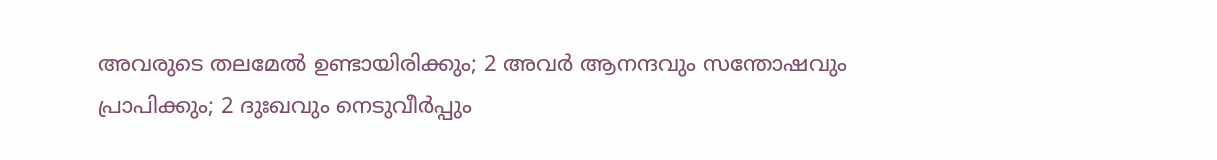അവരുടെ തലമേൽ ഉണ്ടായിരിക്കും; 2 അവർ ആനന്ദവും സന്തോഷവും പ്രാപിക്കും; 2 ദുഃഖവും നെടുവീർപ്പും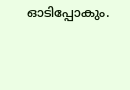ഓടിപ്പോകും.